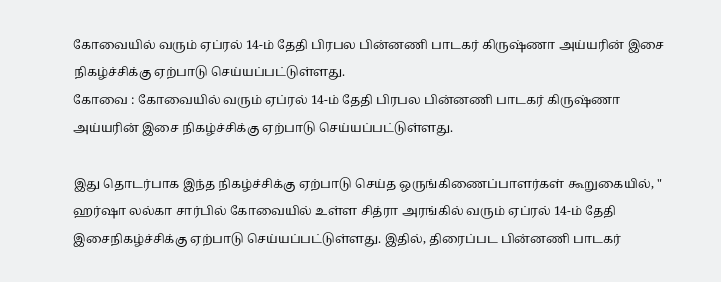கோவையில் வரும் ஏப்ரல் 14-ம் தேதி பிரபல பின்னணி பாடகர் கிருஷ்ணா அய்யரின் இசை நிகழ்ச்சிக்கு ஏற்பாடு செய்யப்பட்டுள்ளது.
கோவை : கோவையில் வரும் ஏப்ரல் 14-ம் தேதி பிரபல பின்னணி பாடகர் கிருஷ்ணா அய்யரின் இசை நிகழ்ச்சிக்கு ஏற்பாடு செய்யப்பட்டுள்ளது.

இது தொடர்பாக இந்த நிகழ்ச்சிக்கு ஏற்பாடு செய்த ஒருங்கிணைப்பாளர்கள் கூறுகையில், " ஹர்ஷா லல்கா சார்பில் கோவையில் உள்ள சித்ரா அரங்கில் வரும் ஏப்ரல் 14-ம் தேதி இசைநிகழ்ச்சிக்கு ஏற்பாடு செய்யப்பட்டுள்ளது. இதில், திரைப்பட பின்னணி பாடகர்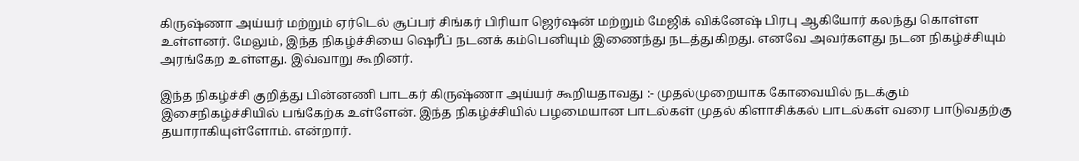கிருஷ்ணா அய்யர் மற்றும் ஏர்டெல் சூப்பர் சிங்கர் பிரியா ஜெர்ஷன் மற்றும் மேஜிக் விக்னேஷ் பிரபு ஆகியோர் கலந்து கொள்ள உள்ளனர். மேலும், இந்த நிகழ்ச்சியை ஷெரீப் நடனக் கம்பெனியும் இணைந்து நடத்துகிறது. எனவே அவர்களது நடன நிகழ்ச்சியும் அரங்கேற உள்ளது. இவ்வாறு கூறினர்.

இந்த நிகழ்ச்சி குறித்து பின்னணி பாடகர் கிருஷ்ணா அய்யர் கூறியதாவது :- முதல்முறையாக கோவையில் நடக்கும் இசைநிகழ்ச்சியில் பங்கேற்க உள்ளேன். இந்த நிகழ்ச்சியில் பழமையான பாடல்கள் முதல் கிளாசிக்கல் பாடல்கள் வரை பாடுவதற்கு தயாராகியுள்ளோம். என்றார்.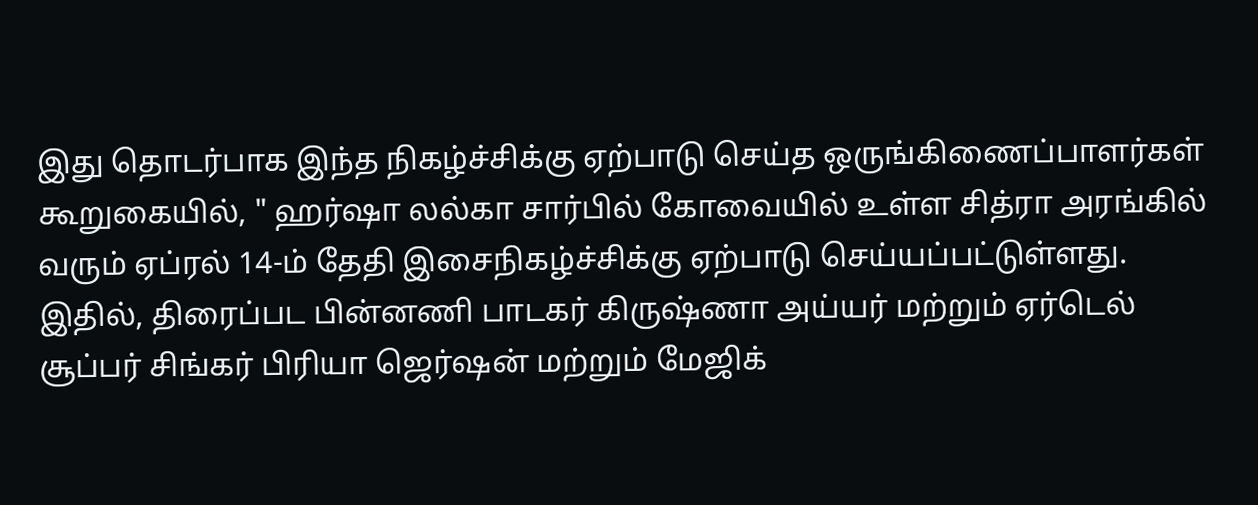இது தொடர்பாக இந்த நிகழ்ச்சிக்கு ஏற்பாடு செய்த ஒருங்கிணைப்பாளர்கள் கூறுகையில், " ஹர்ஷா லல்கா சார்பில் கோவையில் உள்ள சித்ரா அரங்கில் வரும் ஏப்ரல் 14-ம் தேதி இசைநிகழ்ச்சிக்கு ஏற்பாடு செய்யப்பட்டுள்ளது. இதில், திரைப்பட பின்னணி பாடகர் கிருஷ்ணா அய்யர் மற்றும் ஏர்டெல் சூப்பர் சிங்கர் பிரியா ஜெர்ஷன் மற்றும் மேஜிக்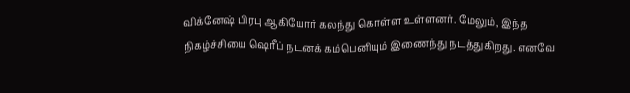விக்னேஷ் பிரபு ஆகியோர் கலந்து கொள்ள உள்ளனர். மேலும், இந்த நிகழ்ச்சியை ஷெரீப் நடனக் கம்பெனியும் இணைந்து நடத்துகிறது. எனவே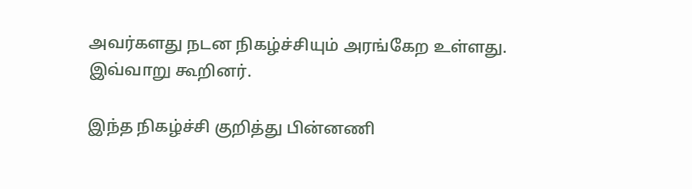அவர்களது நடன நிகழ்ச்சியும் அரங்கேற உள்ளது. இவ்வாறு கூறினர்.

இந்த நிகழ்ச்சி குறித்து பின்னணி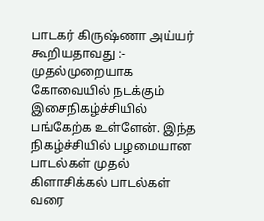பாடகர் கிருஷ்ணா அய்யர் கூறியதாவது :- முதல்முறையாக கோவையில் நடக்கும் இசைநிகழ்ச்சியில் பங்கேற்க உள்ளேன். இந்த நிகழ்ச்சியில் பழமையான பாடல்கள் முதல் கிளாசிக்கல் பாடல்கள் வரை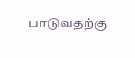பாடுவதற்கு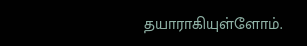தயாராகியுள்ளோம்.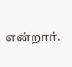என்றார்.